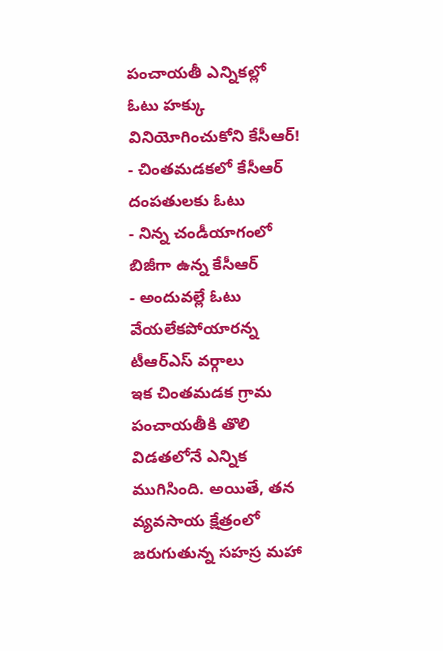పంచాయతీ ఎన్నికల్లో ఓటు హక్కు వినియోగించుకోని కేసీఆర్!
- చింతమడకలో కేసీఆర్ దంపతులకు ఓటు
- నిన్న చండీయాగంలో బిజీగా ఉన్న కేసీఆర్
- అందువల్లే ఓటు వేయలేకపోయారన్న టీఆర్ఎస్ వర్గాలు
ఇక చింతమడక గ్రామ పంచాయతీకి తొలి విడతలోనే ఎన్నిక ముగిసింది. అయితే, తన వ్యవసాయ క్షేత్రంలో జరుగుతున్న సహస్ర మహా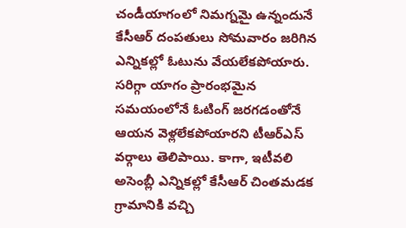చండీయాగంలో నిమగ్నమై ఉన్నందునే కేసీఆర్ దంపతులు సోమవారం జరిగిన ఎన్నికల్లో ఓటును వేయలేకపోయారు. సరిగ్గా యాగం ప్రారంభమైన సమయంలోనే ఓటింగ్ జరగడంతోనే ఆయన వెళ్లలేకపోయారని టీఆర్ఎస్ వర్గాలు తెలిపాయి. కాగా, ఇటీవలి అసెంబ్లీ ఎన్నికల్లో కేసీఆర్ చింతమడక గ్రామానికి వచ్చి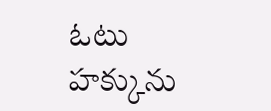ఓటు హక్కును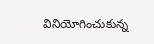వినియోగించుకున్న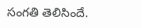సంగతి తెలిసిందే.